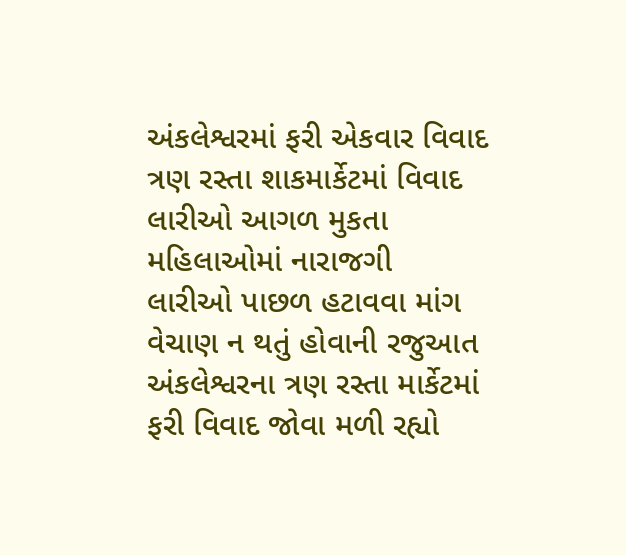અંકલેશ્વરમાં ફરી એકવાર વિવાદ
ત્રણ રસ્તા શાકમાર્કેટમાં વિવાદ
લારીઓ આગળ મુકતા મહિલાઓમાં નારાજગી
લારીઓ પાછળ હટાવવા માંગ
વેચાણ ન થતું હોવાની રજુઆત
અંકલેશ્વરના ત્રણ રસ્તા માર્કેટમાં ફરી વિવાદ જોવા મળી રહ્યો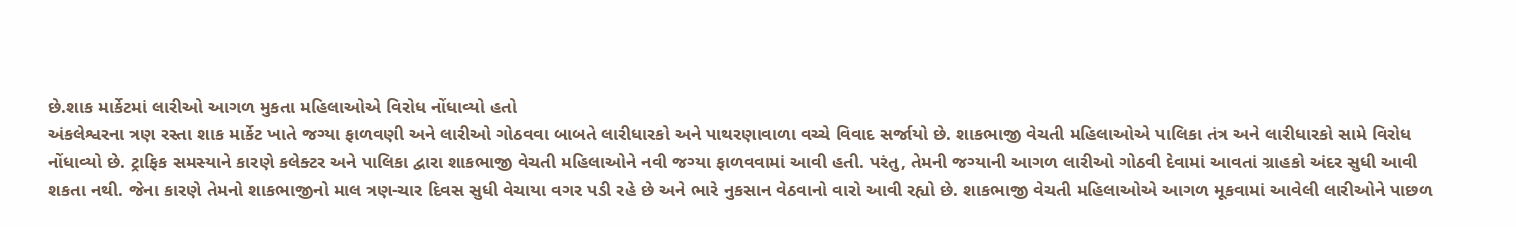છે.શાક માર્કેટમાં લારીઓ આગળ મુકતા મહિલાઓએ વિરોધ નોંધાવ્યો હતો
અંકલેશ્વરના ત્રણ રસ્તા શાક માર્કેટ ખાતે જગ્યા ફાળવણી અને લારીઓ ગોઠવવા બાબતે લારીધારકો અને પાથરણાવાળા વચ્ચે વિવાદ સર્જાયો છે. શાકભાજી વેચતી મહિલાઓએ પાલિકા તંત્ર અને લારીધારકો સામે વિરોધ નોંધાવ્યો છે. ટ્રાફિક સમસ્યાને કારણે કલેક્ટર અને પાલિકા દ્વારા શાકભાજી વેચતી મહિલાઓને નવી જગ્યા ફાળવવામાં આવી હતી. પરંતુ, તેમની જગ્યાની આગળ લારીઓ ગોઠવી દેવામાં આવતાં ગ્રાહકો અંદર સુધી આવી શકતા નથી. જેના કારણે તેમનો શાકભાજીનો માલ ત્રણ-ચાર દિવસ સુધી વેચાયા વગર પડી રહે છે અને ભારે નુકસાન વેઠવાનો વારો આવી રહ્યો છે. શાકભાજી વેચતી મહિલાઓએ આગળ મૂકવામાં આવેલી લારીઓને પાછળ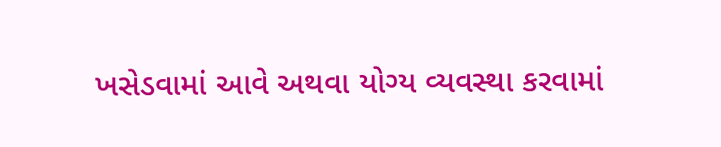ખસેડવામાં આવે અથવા યોગ્ય વ્યવસ્થા કરવામાં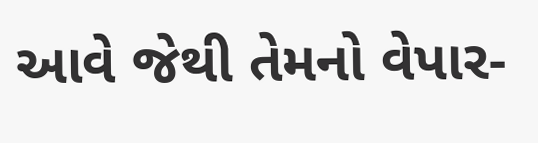આવે જેથી તેમનો વેપાર-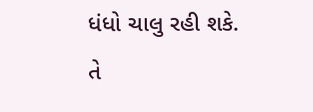ધંધો ચાલુ રહી શકે. તે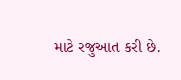માટે રજુઆત કરી છે.